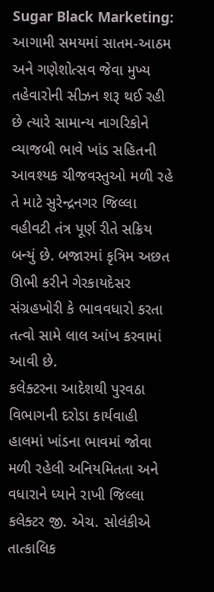Sugar Black Marketing: આગામી સમયમાં સાતમ-આઠમ અને ગણેશોત્સવ જેવા મુખ્ય તહેવારોની સીઝન શરૂ થઈ રહી છે ત્યારે સામાન્ય નાગરિકોને વ્યાજબી ભાવે ખાંડ સહિતની આવશ્યક ચીજવસ્તુઓ મળી રહે તે માટે સુરેન્દ્રનગર જિલ્લા વહીવટી તંત્ર પૂર્ણ રીતે સક્રિય બન્યું છે. બજારમાં કૃત્રિમ અછત ઊભી કરીને ગેરકાયદેસર સંગ્રહખોરી કે ભાવવધારો કરતા તત્વો સામે લાલ આંખ કરવામાં આવી છે.
કલેક્ટરના આદેશથી પુરવઠા વિભાગની દરોડા કાર્યવાહી
હાલમાં ખાંડના ભાવમાં જોવા મળી રહેલી અનિયમિતતા અને વધારાને ધ્યાને રાખી જિલ્લા કલેક્ટર જી. એચ. સોલંકીએ તાત્કાલિક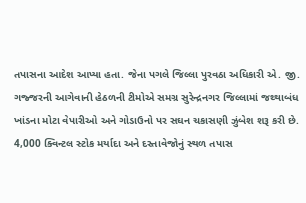તપાસના આદેશ આપ્યા હતા. જેના પગલે જિલ્લા પુરવઠા અધિકારી એ. જી. ગજ્જરની આગેવાની હેઠળની ટીમોએ સમગ્ર સુરેન્દ્રનગર જિલ્લામાં જથ્થાબંધ ખાંડના મોટા વેપારીઓ અને ગોડાઉનો પર સઘન ચકાસણી ઝુંબેશ શરૂ કરી છે.
4,000 ક્વિન્ટલ સ્ટોક મર્યાદા અને દસ્તાવેજોનું સ્થળ તપાસ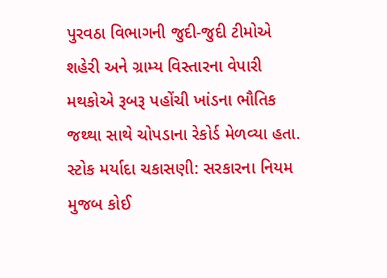પુરવઠા વિભાગની જુદી-જુદી ટીમોએ શહેરી અને ગ્રામ્ય વિસ્તારના વેપારી મથકોએ રૂબરૂ પહોંચી ખાંડના ભૌતિક જથ્થા સાથે ચોપડાના રેકોર્ડ મેળવ્યા હતા.
સ્ટોક મર્યાદા ચકાસણી: સરકારના નિયમ મુજબ કોઈ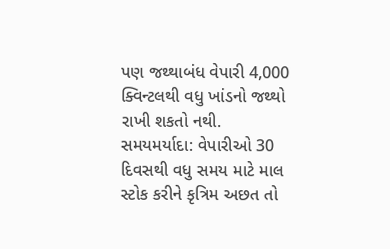પણ જથ્થાબંધ વેપારી 4,000 ક્વિન્ટલથી વધુ ખાંડનો જથ્થો રાખી શકતો નથી.
સમયમર્યાદા: વેપારીઓ 30 દિવસથી વધુ સમય માટે માલ સ્ટોક કરીને કૃત્રિમ અછત તો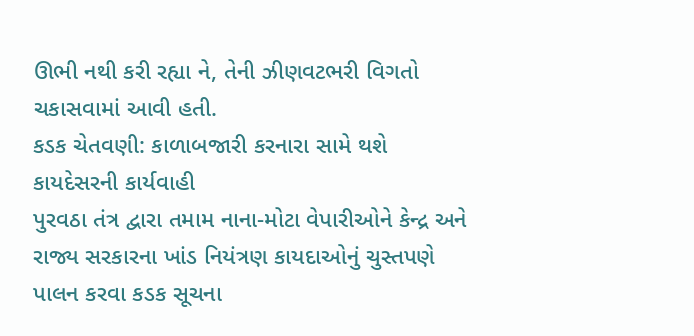ઊભી નથી કરી રહ્યા ને, તેની ઝીણવટભરી વિગતો ચકાસવામાં આવી હતી.
કડક ચેતવણી: કાળાબજારી કરનારા સામે થશે કાયદેસરની કાર્યવાહી
પુરવઠા તંત્ર દ્વારા તમામ નાના-મોટા વેપારીઓને કેન્દ્ર અને રાજ્ય સરકારના ખાંડ નિયંત્રણ કાયદાઓનું ચુસ્તપણે પાલન કરવા કડક સૂચના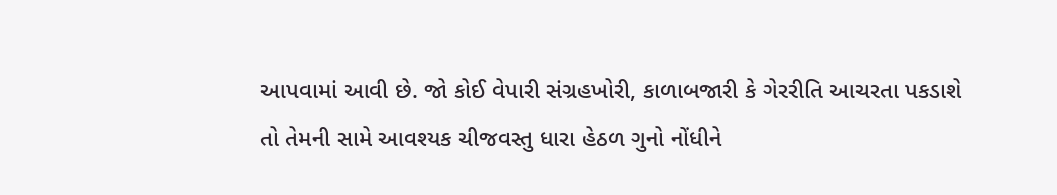આપવામાં આવી છે. જો કોઈ વેપારી સંગ્રહખોરી, કાળાબજારી કે ગેરરીતિ આચરતા પકડાશે તો તેમની સામે આવશ્યક ચીજવસ્તુ ધારા હેઠળ ગુનો નોંધીને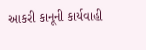આકરી કાનૂની કાર્યવાહી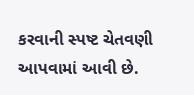કરવાની સ્પષ્ટ ચેતવણી આપવામાં આવી છે.